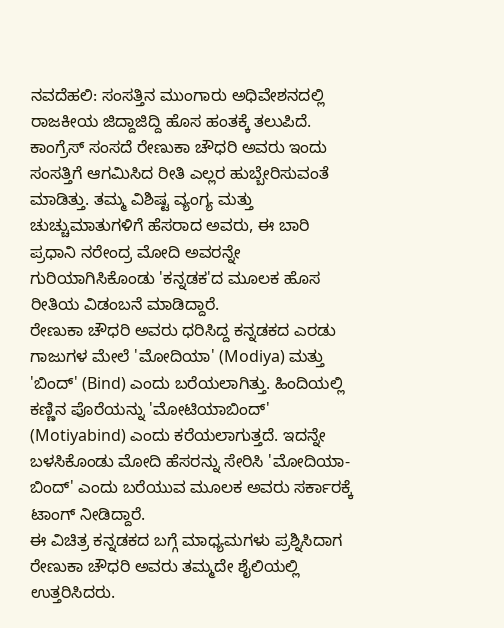ನವದೆಹಲಿ: ಸಂಸತ್ತಿನ ಮುಂಗಾರು ಅಧಿವೇಶನದಲ್ಲಿ ರಾಜಕೀಯ ಜಿದ್ದಾಜಿದ್ದಿ ಹೊಸ ಹಂತಕ್ಕೆ ತಲುಪಿದೆ. ಕಾಂಗ್ರೆಸ್ ಸಂಸದೆ ರೇಣುಕಾ ಚೌಧರಿ ಅವರು ಇಂದು ಸಂಸತ್ತಿಗೆ ಆಗಮಿಸಿದ ರೀತಿ ಎಲ್ಲರ ಹುಬ್ಬೇರಿಸುವಂತೆ ಮಾಡಿತ್ತು. ತಮ್ಮ ವಿಶಿಷ್ಟ ವ್ಯಂಗ್ಯ ಮತ್ತು ಚುಚ್ಚುಮಾತುಗಳಿಗೆ ಹೆಸರಾದ ಅವರು, ಈ ಬಾರಿ ಪ್ರಧಾನಿ ನರೇಂದ್ರ ಮೋದಿ ಅವರನ್ನೇ ಗುರಿಯಾಗಿಸಿಕೊಂಡು 'ಕನ್ನಡಕ'ದ ಮೂಲಕ ಹೊಸ ರೀತಿಯ ವಿಡಂಬನೆ ಮಾಡಿದ್ದಾರೆ.
ರೇಣುಕಾ ಚೌಧರಿ ಅವರು ಧರಿಸಿದ್ದ ಕನ್ನಡಕದ ಎರಡು ಗಾಜುಗಳ ಮೇಲೆ 'ಮೋದಿಯಾ' (Modiya) ಮತ್ತು 'ಬಿಂದ್' (Bind) ಎಂದು ಬರೆಯಲಾಗಿತ್ತು. ಹಿಂದಿಯಲ್ಲಿ ಕಣ್ಣಿನ ಪೊರೆಯನ್ನು 'ಮೋಟಿಯಾಬಿಂದ್' (Motiyabind) ಎಂದು ಕರೆಯಲಾಗುತ್ತದೆ. ಇದನ್ನೇ ಬಳಸಿಕೊಂಡು ಮೋದಿ ಹೆಸರನ್ನು ಸೇರಿಸಿ 'ಮೋದಿಯಾ-ಬಿಂದ್' ಎಂದು ಬರೆಯುವ ಮೂಲಕ ಅವರು ಸರ್ಕಾರಕ್ಕೆ ಟಾಂಗ್ ನೀಡಿದ್ದಾರೆ.
ಈ ವಿಚಿತ್ರ ಕನ್ನಡಕದ ಬಗ್ಗೆ ಮಾಧ್ಯಮಗಳು ಪ್ರಶ್ನಿಸಿದಾಗ ರೇಣುಕಾ ಚೌಧರಿ ಅವರು ತಮ್ಮದೇ ಶೈಲಿಯಲ್ಲಿ ಉತ್ತರಿಸಿದರು.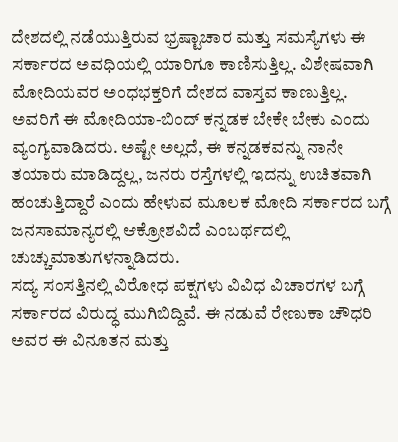ದೇಶದಲ್ಲಿ ನಡೆಯುತ್ತಿರುವ ಭ್ರಷ್ಟಾಚಾರ ಮತ್ತು ಸಮಸ್ಯೆಗಳು ಈ ಸರ್ಕಾರದ ಅವಧಿಯಲ್ಲಿ ಯಾರಿಗೂ ಕಾಣಿಸುತ್ತಿಲ್ಲ. ವಿಶೇಷವಾಗಿ ಮೋದಿಯವರ ಅಂಧಭಕ್ತರಿಗೆ ದೇಶದ ವಾಸ್ತವ ಕಾಣುತ್ತಿಲ್ಲ. ಅವರಿಗೆ ಈ ಮೋದಿಯಾ-ಬಿಂದ್ ಕನ್ನಡಕ ಬೇಕೇ ಬೇಕು ಎಂದು ವ್ಯಂಗ್ಯವಾಡಿದರು. ಅಷ್ಟೇ ಅಲ್ಲದೆ, ಈ ಕನ್ನಡಕವನ್ನು ನಾನೇ ತಯಾರು ಮಾಡಿದ್ದಲ್ಲ, ಜನರು ರಸ್ತೆಗಳಲ್ಲಿ ಇದನ್ನು ಉಚಿತವಾಗಿ ಹಂಚುತ್ತಿದ್ದಾರೆ ಎಂದು ಹೇಳುವ ಮೂಲಕ ಮೋದಿ ಸರ್ಕಾರದ ಬಗ್ಗೆ ಜನಸಾಮಾನ್ಯರಲ್ಲಿ ಆಕ್ರೋಶವಿದೆ ಎಂಬರ್ಥದಲ್ಲಿ ಚುಚ್ಚುಮಾತುಗಳನ್ನಾಡಿದರು.
ಸದ್ಯ ಸಂಸತ್ತಿನಲ್ಲಿ ವಿರೋಧ ಪಕ್ಷಗಳು ವಿವಿಧ ವಿಚಾರಗಳ ಬಗ್ಗೆ ಸರ್ಕಾರದ ವಿರುದ್ಧ ಮುಗಿಬಿದ್ದಿವೆ. ಈ ನಡುವೆ ರೇಣುಕಾ ಚೌಧರಿ ಅವರ ಈ ವಿನೂತನ ಮತ್ತು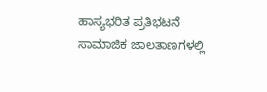ಹಾಸ್ಯಭರಿತ ಪ್ರತಿಭಟನೆ ಸಾಮಾಜಿಕ ಜಾಲತಾಣಗಳಲ್ಲಿ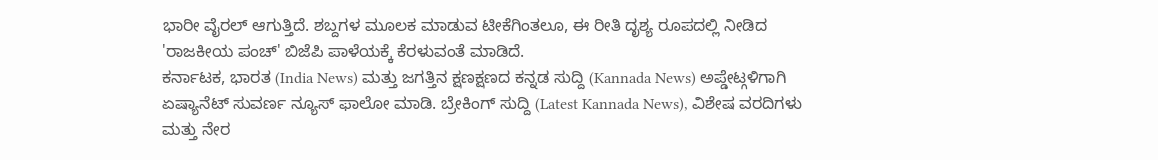ಭಾರೀ ವೈರಲ್ ಆಗುತ್ತಿದೆ. ಶಬ್ದಗಳ ಮೂಲಕ ಮಾಡುವ ಟೀಕೆಗಿಂತಲೂ, ಈ ರೀತಿ ದೃಶ್ಯ ರೂಪದಲ್ಲಿ ನೀಡಿದ 'ರಾಜಕೀಯ ಪಂಚ್' ಬಿಜೆಪಿ ಪಾಳೆಯಕ್ಕೆ ಕೆರಳುವಂತೆ ಮಾಡಿದೆ.
ಕರ್ನಾಟಕ, ಭಾರತ (India News) ಮತ್ತು ಜಗತ್ತಿನ ಕ್ಷಣಕ್ಷಣದ ಕನ್ನಡ ಸುದ್ದಿ (Kannada News) ಅಪ್ಡೇಟ್ಗಳಿಗಾಗಿ ಏಷ್ಯಾನೆಟ್ ಸುವರ್ಣ ನ್ಯೂಸ್ ಫಾಲೋ ಮಾಡಿ. ಬ್ರೇಕಿಂಗ್ ಸುದ್ದಿ (Latest Kannada News), ವಿಶೇಷ ವರದಿಗಳು ಮತ್ತು ನೇರ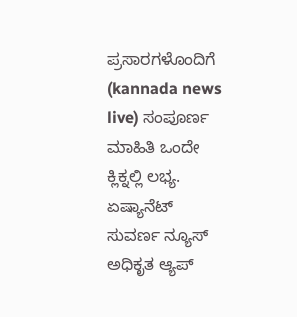ಪ್ರಸಾರಗಳೊಂದಿಗೆ (kannada news live) ಸಂಪೂರ್ಣ ಮಾಹಿತಿ ಒಂದೇ ಕ್ಲಿಕ್ನಲ್ಲಿ ಲಭ್ಯ. ಏಷ್ಯಾನೆಟ್ ಸುವರ್ಣ ನ್ಯೂಸ್ ಅಧಿಕೃತ ಆ್ಯಪ್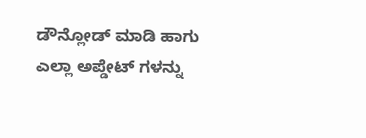ಡೌನ್ಲೋಡ್ ಮಾಡಿ ಹಾಗು ಎಲ್ಲಾ ಅಪ್ಡೇಟ್ ಗಳನ್ನು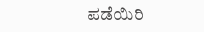ಪಡೆಯಿರಿ